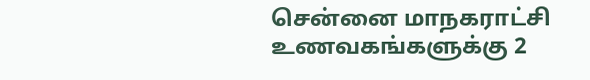சென்னை மாநகராட்சி உணவகங்களுக்கு 2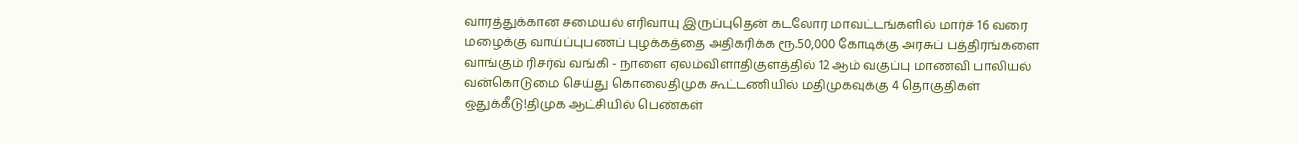வாரத்துக்கான சமையல் எரிவாயு இருப்புதென் கடலோர மாவட்டங்களில் மார்ச் 16 வரை மழைக்கு வாய்ப்புபணப் புழக்கத்தை அதிகரிக்க ரூ.50,000 கோடிக்கு அரசுப் பத்திரங்களை வாங்கும் ரிசர்வ் வங்கி - நாளை ஏலம்விளாதிகுளத்தில் 12 ஆம் வகுப்பு மாணவி பாலியல் வன்கொடுமை செய்து கொலைதிமுக கூட்டணியில் மதிமுகவுக்கு 4 தொகுதிகள் ஒதுக்கீடு!திமுக ஆட்சியில் பெண்கள்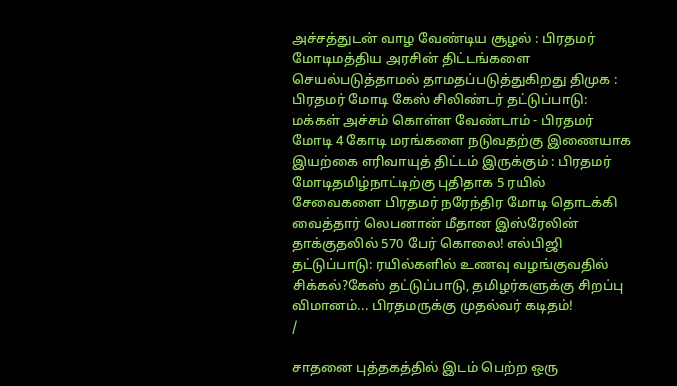அச்சத்துடன் வாழ வேண்டிய சூழல் : பிரதமர் மோடிமத்திய அரசின் திட்டங்களை செயல்படுத்தாமல் தாமதப்படுத்துகிறது திமுக : பிரதமர் மோடி கேஸ் சிலிண்டர் தட்டுப்பாடு: மக்கள் அச்சம் கொள்ள வேண்டாம் - பிரதமர் மோடி 4 கோடி மரங்களை நடுவதற்கு இணையாக இயற்கை எரிவாயுத் திட்டம் இருக்கும் : பிரதமர் மோடிதமிழ்நாட்டிற்கு புதிதாக 5 ரயில் சேவைகளை பிரதமர் நரேந்திர மோடி தொடக்கி வைத்தார் லெபனான் மீதான இஸ்ரேலின் தாக்குதலில் 570 பேர் கொலை! எல்பிஜி தட்டுப்பாடு: ரயில்களில் உணவு வழங்குவதில் சிக்கல்?கேஸ் தட்டுப்பாடு, தமிழர்களுக்கு சிறப்பு விமானம்... பிரதமருக்கு முதல்வர் கடிதம்!
/

சாதனை புத்தகத்தில் இடம் பெற்ற ஒரு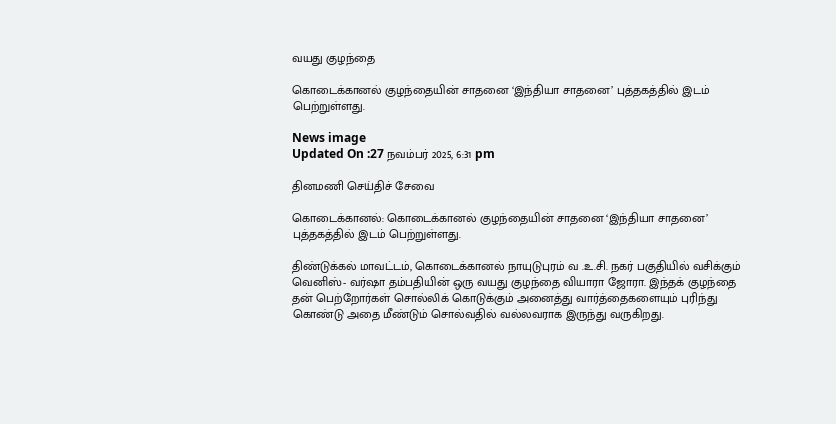வயது குழந்தை

கொடைக்கானல் குழந்தையின் சாதனை ‘இந்தியா சாதனை’ புத்தகத்தில் இடம் பெற்றுள்ளது.

News image
Updated On :27 நவம்பர் 2025, 6:31 pm

தினமணி செய்திச் சேவை

கொடைக்கானல்: கொடைக்கானல் குழந்தையின் சாதனை ‘இந்தியா சாதனை’ புத்தகத்தில் இடம் பெற்றுள்ளது.

திண்டுக்கல் மாவட்டம், கொடைக்கானல் நாயுடுபுரம் வ .உ.சி. நகர் பகுதியில் வசிக்கும் வெனிஸ்- வர்ஷா தம்பதியின் ஒரு வயது குழந்தை வியாரா ஜோரா. இந்தக் குழந்தை தன் பெற்றோர்கள் சொல்லிக் கொடுக்கும் அனைத்து வார்த்தைகளையும் புரிந்து கொண்டு அதை மீண்டும் சொல்வதில் வல்லவராக இருந்து வருகிறது.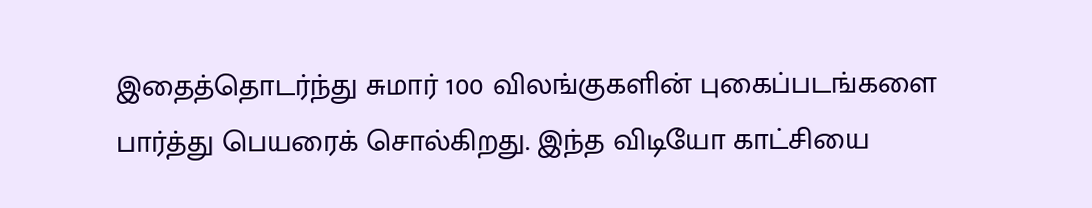இதைத்தொடர்ந்து சுமார் 100 விலங்குகளின் புகைப்படங்களை பார்த்து பெயரைக் சொல்கிறது. இந்த விடியோ காட்சியை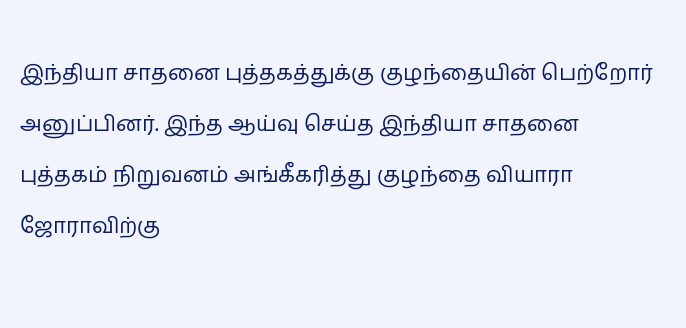இந்தியா சாதனை புத்தகத்துக்கு குழந்தையின் பெற்றோர் அனுப்பினர். இந்த ஆய்வு செய்த இந்தியா சாதனை புத்தகம் நிறுவனம் அங்கீகரித்து குழந்தை வியாரா ஜோராவிற்கு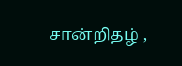சான்றிதழ் ,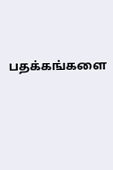பதக்கங்களை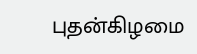புதன்கிழமை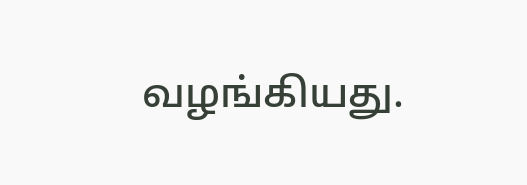வழங்கியது.